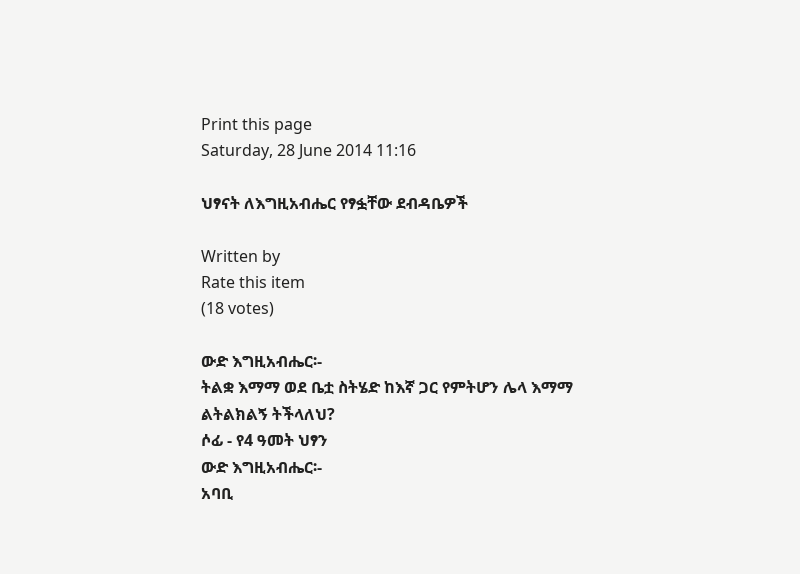Print this page
Saturday, 28 June 2014 11:16

ህፃናት ለእግዚአብሔር የፃፏቸው ደብዳቤዎች

Written by
Rate this item
(18 votes)

ውድ እግዚአብሔር፡-
ትልቋ እማማ ወደ ቤቷ ስትሄድ ከእኛ ጋር የምትሆን ሌላ እማማ ልትልክልኝ ትችላለህ?
ሶፊ - የ4 ዓመት ህፃን
ውድ እግዚአብሔር፡-
አባቢ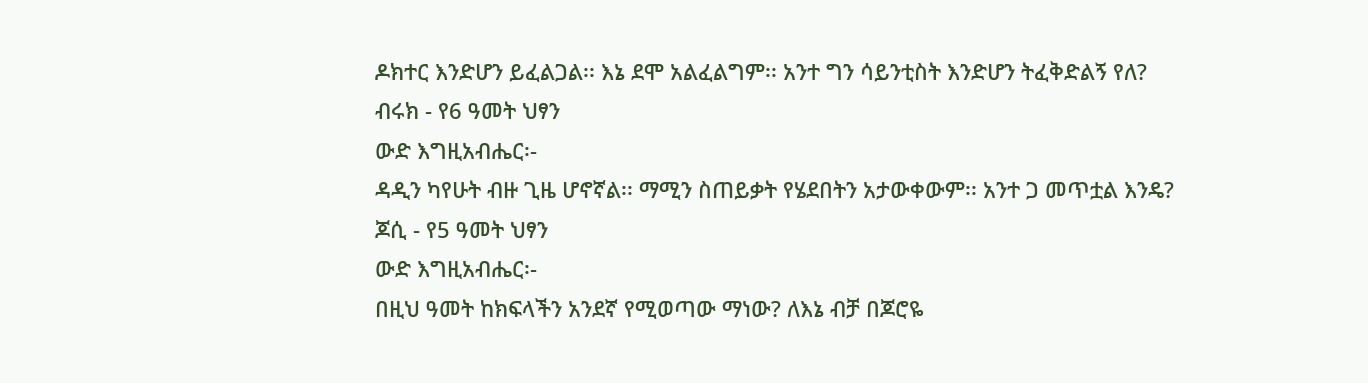ዶክተር እንድሆን ይፈልጋል፡፡ እኔ ደሞ አልፈልግም፡፡ አንተ ግን ሳይንቲስት እንድሆን ትፈቅድልኝ የለ?
ብሩክ - የ6 ዓመት ህፃን
ውድ እግዚአብሔር፡-
ዳዲን ካየሁት ብዙ ጊዜ ሆኖኛል፡፡ ማሚን ስጠይቃት የሄደበትን አታውቀውም፡፡ አንተ ጋ መጥቷል እንዴ?
ጆሲ - የ5 ዓመት ህፃን
ውድ እግዚአብሔር፡-
በዚህ ዓመት ከክፍላችን አንደኛ የሚወጣው ማነው? ለእኔ ብቻ በጆሮዬ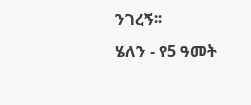ንገረኝ፡፡
ሄለን - የ5 ዓመት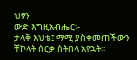ህፃን
ውድ እግዚአብሔር፡-
ታላቅ እህቴ፤ ማሚ ያስቀመጠችውን ቸኮላት ሰርቃ ስትበላ አየኋት፡፡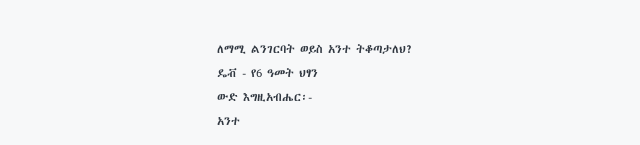ለማሚ ልንገርባት ወይስ አንተ ትቆጣታለህ?
ዴቭ - የ6 ዓመት ህፃን
ውድ እግዚአብሔር፡-
አንተ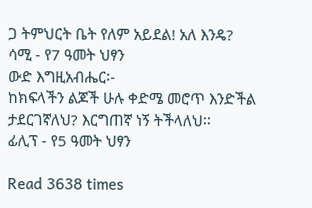ጋ ትምህርት ቤት የለም አይደል! አለ እንዴ?
ሳሚ - የ7 ዓመት ህፃን
ውድ እግዚአብሔር፡-
ከክፍላችን ልጆች ሁሉ ቀድሜ መሮጥ እንድችል ታደርገኛለህ? እርግጠኛ ነኝ ትችላለህ፡፡
ፊሊፕ - የ5 ዓመት ህፃን

Read 3638 times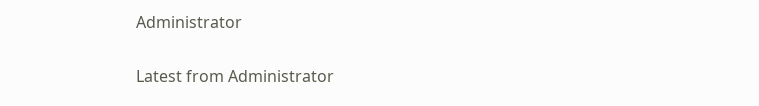Administrator

Latest from Administrator